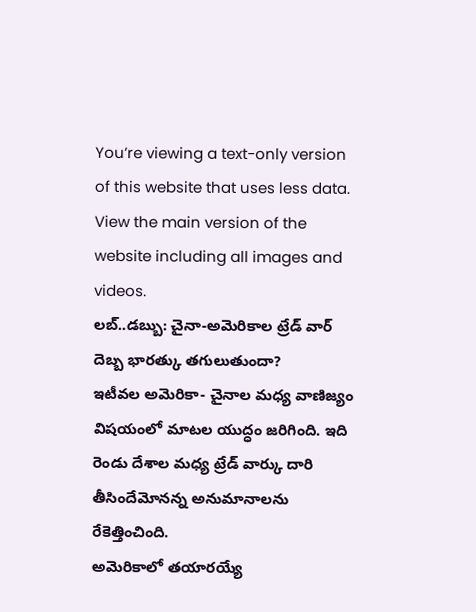You’re viewing a text-only version of this website that uses less data. View the main version of the website including all images and videos.
లబ్..డబ్బు: చైనా-అమెరికాల ట్రేడ్ వార్ దెబ్బ భారత్కు తగులుతుందా?
ఇటీవల అమెరికా- చైనాల మధ్య వాణిజ్యం విషయంలో మాటల యుద్ధం జరిగింది. ఇది రెండు దేశాల మధ్య ట్రేడ్ వార్కు దారి తీసిందేమోనన్న అనుమానాలను రేకెత్తించింది.
అమెరికాలో తయారయ్యే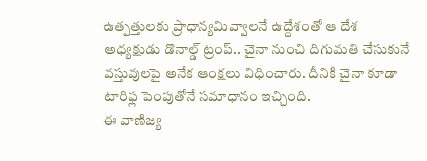ఉత్పత్తులకు ప్రాధాన్యమివ్వాలనే ఉద్దేశంతో ఆ దేశ అధ్యక్షుడు డొనాల్డ్ ట్రంప్.. చైనా నుంచి దిగుమతి చేసుకునే వస్తువులపై అనేక ఆంక్షలు విధించారు. దీనికి చైనా కూడా టారిఫ్ల పెంపుతోనే సమాధానం ఇచ్చింది.
ఈ వాణిజ్య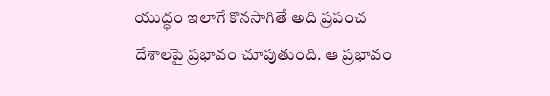యుద్ధం ఇలాగే కొనసాగితే అది ప్రపంచ దేశాలపై ప్రభావం చూపుతుంది. ఆ ప్రభావం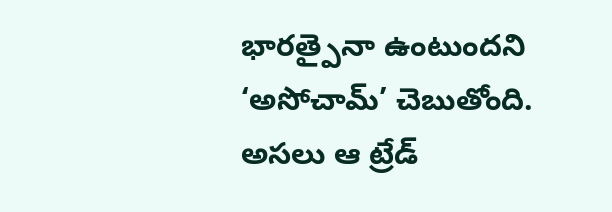భారత్పైనా ఉంటుందని ‘అసోచామ్’ చెబుతోంది.
అసలు ఆ ట్రేడ్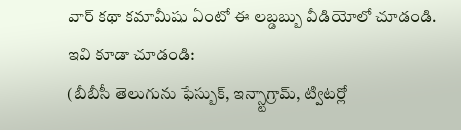వార్ కథా కమామీషు ఏంటో ఈ లబ్డబ్బు వీడియోలో చూడండి.
ఇవి కూడా చూడండి:
(బీబీసీ తెలుగును ఫేస్బుక్, ఇన్స్టాగ్రామ్, ట్విటర్లో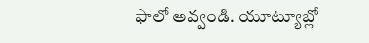ఫాలో అవ్వండి. యూట్యూబ్లో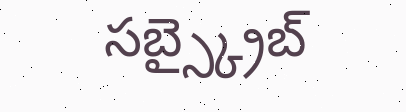సబ్స్క్రైబ్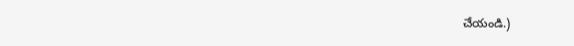చేయండి.)